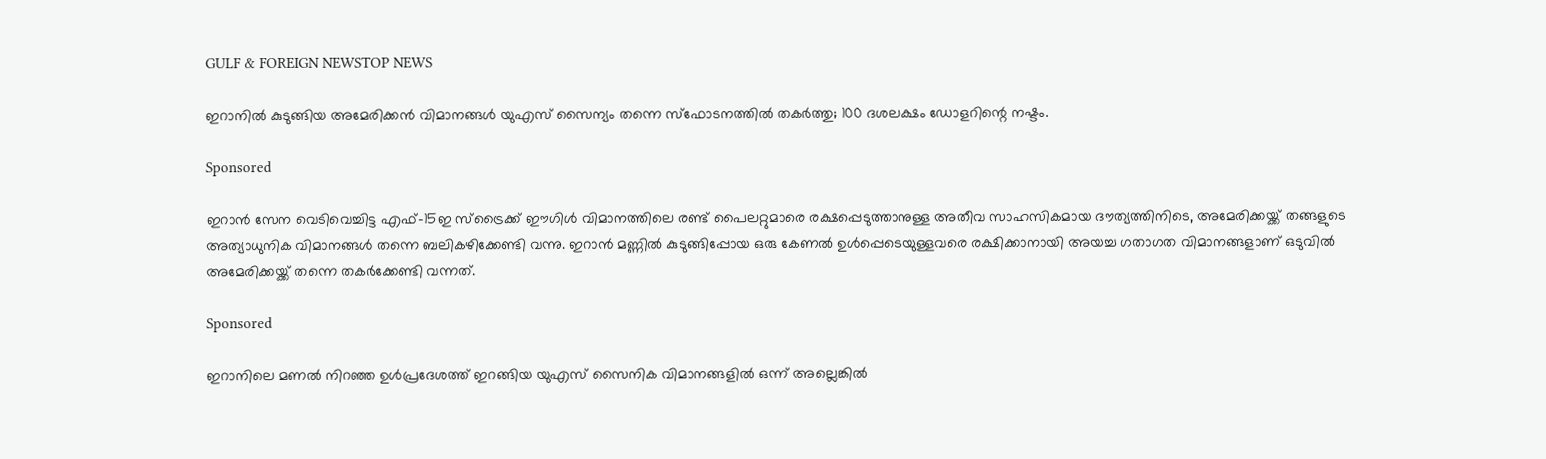GULF & FOREIGN NEWSTOP NEWS

ഇറാനിൽ കുടുങ്ങിയ അമേരിക്കൻ വിമാനങ്ങൾ യുഎസ് സൈന്യം തന്നെ സ്ഫോടനത്തിൽ തകർത്തു; 100 ദശലക്ഷം ഡോളറിന്റെ നഷ്ടം.

Sponsored

ഇറാൻ സേന വെടിവെച്ചിട്ട എഫ്-15ഇ സ്‌ട്രൈക്ക് ഈഗിൾ വിമാനത്തിലെ രണ്ട് പൈലറ്റുമാരെ രക്ഷപ്പെടുത്താനുള്ള അതീവ സാഹസികമായ ദൗത്യത്തിനിടെ, അമേരിക്കയ്ക്ക് തങ്ങളുടെ അത്യാധുനിക വിമാനങ്ങൾ തന്നെ ബലികഴിക്കേണ്ടി വന്നു. ഇറാൻ മണ്ണിൽ കുടുങ്ങിപ്പോയ ഒരു കേണൽ ഉൾപ്പെടെയുള്ളവരെ രക്ഷിക്കാനായി അയച്ച ഗതാഗത വിമാനങ്ങളാണ് ഒടുവിൽ അമേരിക്കയ്ക്ക് തന്നെ തകർക്കേണ്ടി വന്നത്.

Sponsored

ഇറാനിലെ മണൽ നിറഞ്ഞ ഉൾപ്രദേശത്ത് ഇറങ്ങിയ യുഎസ് സൈനിക വിമാനങ്ങളിൽ ഒന്ന് അല്ലെങ്കിൽ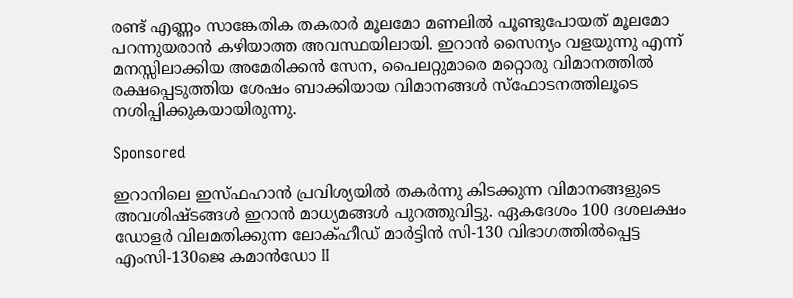രണ്ട് എണ്ണം സാങ്കേതിക തകരാർ മൂലമോ മണലിൽ പൂണ്ടുപോയത് മൂലമോ പറന്നുയരാൻ കഴിയാത്ത അവസ്ഥയിലായി. ഇറാൻ സൈന്യം വളയുന്നു എന്ന് മനസ്സിലാക്കിയ അമേരിക്കൻ സേന, പൈലറ്റുമാരെ മറ്റൊരു വിമാനത്തിൽ രക്ഷപ്പെടുത്തിയ ശേഷം ബാക്കിയായ വിമാനങ്ങൾ സ്ഫോടനത്തിലൂടെ നശിപ്പിക്കുകയായിരുന്നു.

Sponsored

ഇറാനിലെ ഇസ്ഫഹാൻ പ്രവിശ്യയിൽ തകർന്നു കിടക്കുന്ന വിമാനങ്ങളുടെ അവശിഷ്ടങ്ങൾ ഇറാൻ മാധ്യമങ്ങൾ പുറത്തുവിട്ടു. ഏകദേശം 100 ദശലക്ഷം ഡോളർ വിലമതിക്കുന്ന ലോക്ഹീഡ് മാർട്ടിൻ സി-130 വിഭാഗത്തിൽപ്പെട്ട എംസി-130ജെ കമാൻഡോ II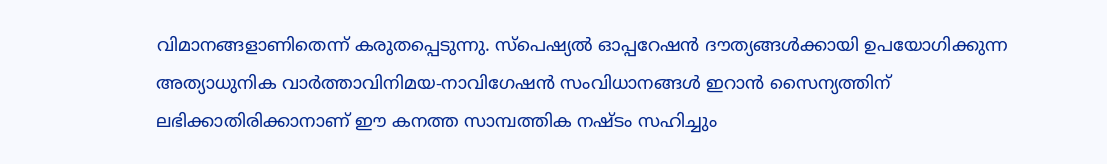വിമാനങ്ങളാണിതെന്ന് കരുതപ്പെടുന്നു. സ്പെഷ്യൽ ഓപ്പറേഷൻ ദൗത്യങ്ങൾക്കായി ഉപയോഗിക്കുന്ന അത്യാധുനിക വാർത്താവിനിമയ-നാവിഗേഷൻ സംവിധാനങ്ങൾ ഇറാൻ സൈന്യത്തിന് ലഭിക്കാതിരിക്കാനാണ് ഈ കനത്ത സാമ്പത്തിക നഷ്ടം സഹിച്ചും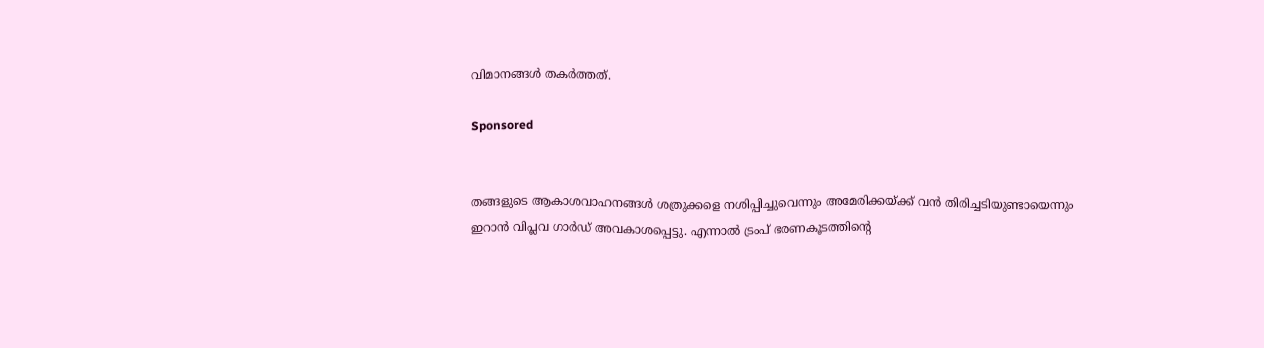വിമാനങ്ങൾ തകർത്തത്.

Sponsored


തങ്ങളുടെ ആകാശവാഹനങ്ങൾ ശത്രുക്കളെ നശിപ്പിച്ചുവെന്നും അമേരിക്കയ്ക്ക് വൻ തിരിച്ചടിയുണ്ടായെന്നും ഇറാൻ വിപ്ലവ ഗാർഡ് അവകാശപ്പെട്ടു. എന്നാൽ ട്രംപ് ഭരണകൂടത്തിന്റെ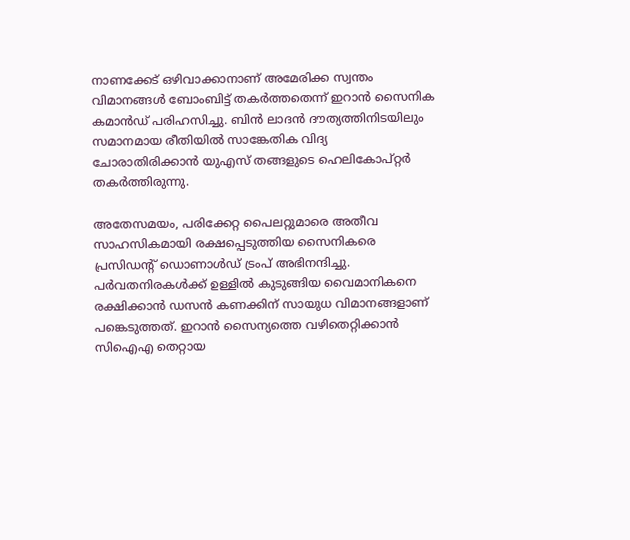നാണക്കേട് ഒഴിവാക്കാനാണ് അമേരിക്ക സ്വന്തം വിമാനങ്ങൾ ബോംബിട്ട് തകർത്തതെന്ന് ഇറാൻ സൈനിക കമാൻഡ് പരിഹസിച്ചു. ബിൻ ലാദൻ ദൗത്യത്തിനിടയിലും സമാനമായ രീതിയിൽ സാങ്കേതിക വിദ്യ ചോരാതിരിക്കാൻ യുഎസ് തങ്ങളുടെ ഹെലികോപ്റ്റർ തകർത്തിരുന്നു.

അതേസമയം, പരിക്കേറ്റ പൈലറ്റുമാരെ അതീവ സാഹസികമായി രക്ഷപ്പെടുത്തിയ സൈനികരെ പ്രസിഡന്റ് ഡൊണാൾഡ് ട്രംപ് അഭിനന്ദിച്ചു. പർവതനിരകൾക്ക് ഉള്ളിൽ കുടുങ്ങിയ വൈമാനികനെ രക്ഷിക്കാൻ ഡസൻ കണക്കിന് സായുധ വിമാനങ്ങളാണ് പങ്കെടുത്തത്. ഇറാൻ സൈന്യത്തെ വഴിതെറ്റിക്കാൻ സിഐഎ തെറ്റായ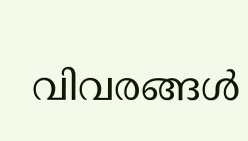വിവരങ്ങൾ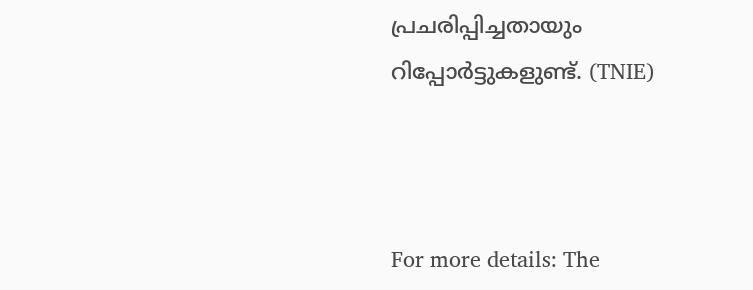പ്രചരിപ്പിച്ചതായും റിപ്പോർട്ടുകളുണ്ട്. (TNIE)



For more details: The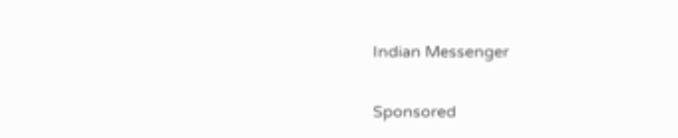Indian Messenger

Sponsored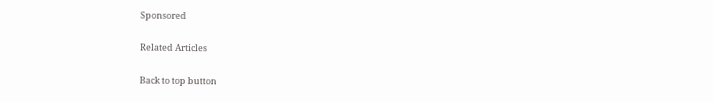Sponsored

Related Articles

Back to top button